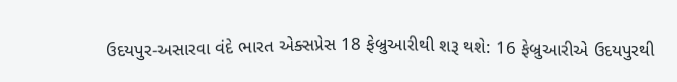ઉદયપુર-અસારવા વંદે ભારત એક્સપ્રેસ 18 ફેબ્રુઆરીથી શરૂ થશે: 16 ફેબ્રુઆરીએ ઉદયપુરથી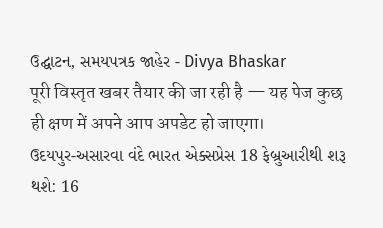ઉદ્ઘાટન, સમયપત્રક જાહેર - Divya Bhaskar
पूरी विस्तृत खबर तैयार की जा रही है — यह पेज कुछ ही क्षण में अपने आप अपडेट हो जाएगा।
ઉદયપુર-અસારવા વંદે ભારત એક્સપ્રેસ 18 ફેબ્રુઆરીથી શરૂ થશે: 16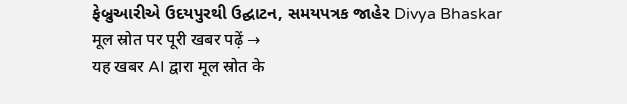ફેબ્રુઆરીએ ઉદયપુરથી ઉદ્ઘાટન, સમયપત્રક જાહેર Divya Bhaskar
मूल स्रोत पर पूरी खबर पढ़ें →
यह खबर AI द्वारा मूल स्रोत के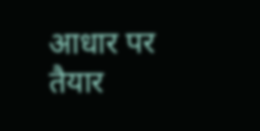आधार पर तैयार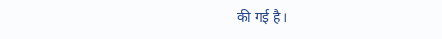की गई है।